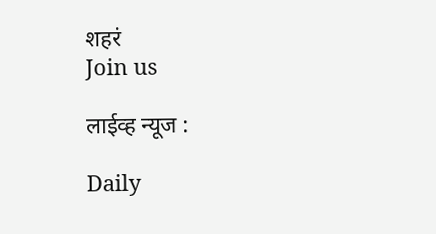शहरं
Join us

लाईव्ह न्यूज :

Daily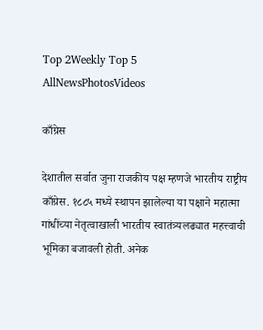Top 2Weekly Top 5
AllNewsPhotosVideos

काँग्रेस

देशातील सर्वात जुना राजकीय पक्ष म्हणजे भारतीय राष्ट्रीय काँग्रेस. १८८५ मध्ये स्थापन झालेल्या या पक्षाने महात्मा गांधींच्या नेतृत्वाखाली भारतीय स्वातंत्र्यलढ्यात महत्त्वाची भूमिका बजावली होती. अनेक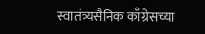स्वातंत्र्यसैनिक काँग्रेसच्या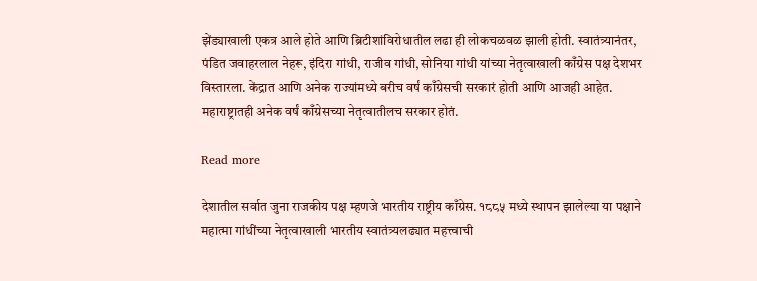झेंड्याखाली एकत्र आले होते आणि ब्रिटीशांविरोधातील लढा ही लोकचळवळ झाली होती. स्वातंत्र्यानंतर, पंडित जवाहरलाल नेहरू, इंदिरा गांधी, राजीव गांधी, सोनिया गांधी यांच्या नेतृत्वाखाली काँग्रेस पक्ष देशभर विस्तारला. केंद्रात आणि अनेक राज्यांमध्ये बरीच वर्षं काँग्रेसची सरकारं होती आणि आजही आहेत. महाराष्ट्रातही अनेक वर्षं काँग्रेसच्या नेतृत्वातीलच सरकार होतं.

Read more

देशातील सर्वात जुना राजकीय पक्ष म्हणजे भारतीय राष्ट्रीय काँग्रेस. १८८५ मध्ये स्थापन झालेल्या या पक्षाने महात्मा गांधींच्या नेतृत्वाखाली भारतीय स्वातंत्र्यलढ्यात महत्त्वाची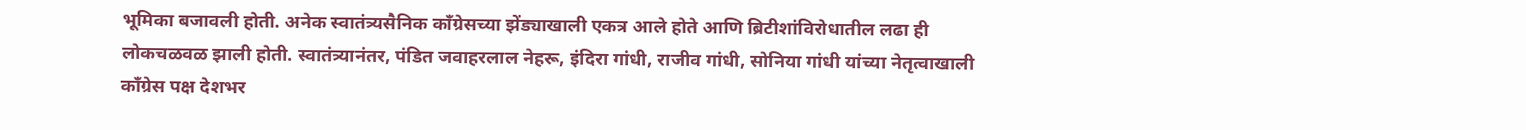भूमिका बजावली होती. अनेक स्वातंत्र्यसैनिक काँग्रेसच्या झेंड्याखाली एकत्र आले होते आणि ब्रिटीशांविरोधातील लढा ही लोकचळवळ झाली होती. स्वातंत्र्यानंतर, पंडित जवाहरलाल नेहरू, इंदिरा गांधी, राजीव गांधी, सोनिया गांधी यांच्या नेतृत्वाखाली काँग्रेस पक्ष देशभर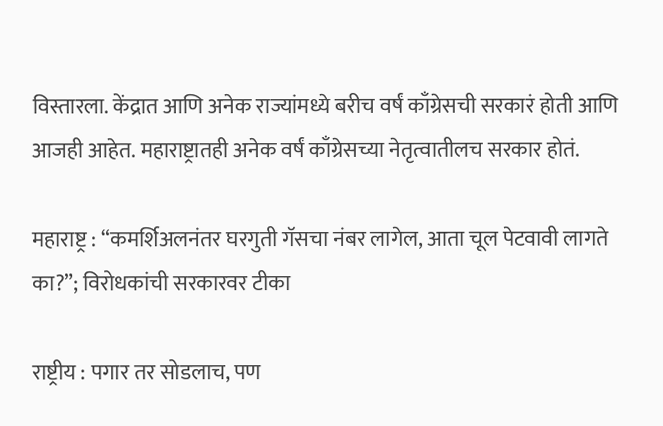विस्तारला. केंद्रात आणि अनेक राज्यांमध्ये बरीच वर्षं काँग्रेसची सरकारं होती आणि आजही आहेत. महाराष्ट्रातही अनेक वर्षं काँग्रेसच्या नेतृत्वातीलच सरकार होतं.

महाराष्ट्र : “कमर्शिअलनंतर घरगुती गॅसचा नंबर लागेल, आता चूल पेटवावी लागते का?”; विरोधकांची सरकारवर टीका

राष्ट्रीय : पगार तर सोडलाच, पण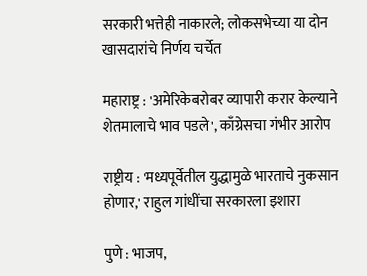सरकारी भत्तेही नाकारले; लोकसभेच्या या दोन खासदारांचे निर्णय चर्चेत

महाराष्ट्र : 'अमेरिकेबरोबर व्यापारी करार केल्याने शेतमालाचे भाव पडले', काँग्रेसचा गंभीर आरोप

राष्ट्रीय : 'मध्यपूर्वेतील युद्धामुळे भारताचे नुकसान होणार,' राहुल गांधींचा सरकारला इशारा

पुणे : भाजप,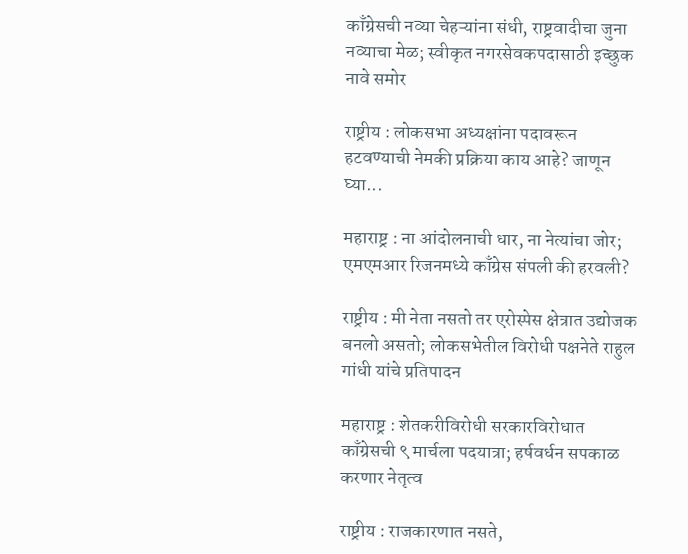काँग्रेसची नव्या चेहऱ्यांना संधी, राष्ट्रवादीचा जुना नव्याचा मेळ; स्वीकृत नगरसेवकपदासाठी इच्छुक नावे समोर

राष्ट्रीय : लोकसभा अध्यक्षांना पदावरून हटवण्याची नेमकी प्रक्रिया काय आहे? जाणून घ्या...

महाराष्ट्र : ना आंदोलनाची धार, ना नेत्यांचा जोर; एमएमआर रिजनमध्ये काँग्रेस संपली की हरवली?

राष्ट्रीय : मी नेता नसतो तर एरोस्पेस क्षेत्रात उद्योजक बनलो असतो; लोकसभेतील विरोधी पक्षनेते राहुल गांधी यांचे प्रतिपादन

महाराष्ट्र : शेतकरीविरोधी सरकारविरोधात काँग्रेसची ९ मार्चला पदयात्रा; हर्षवर्धन सपकाळ करणार नेतृत्व

राष्ट्रीय : राजकारणात नसते,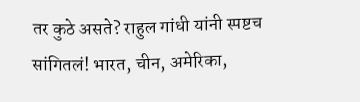तर कुठे असते? राहुल गांधी यांनी स्पष्टच सांगितलं! भारत, चीन, अमेरिका,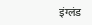इंग्लंड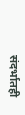संदर्भातही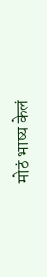मोठं भाष्य केलं